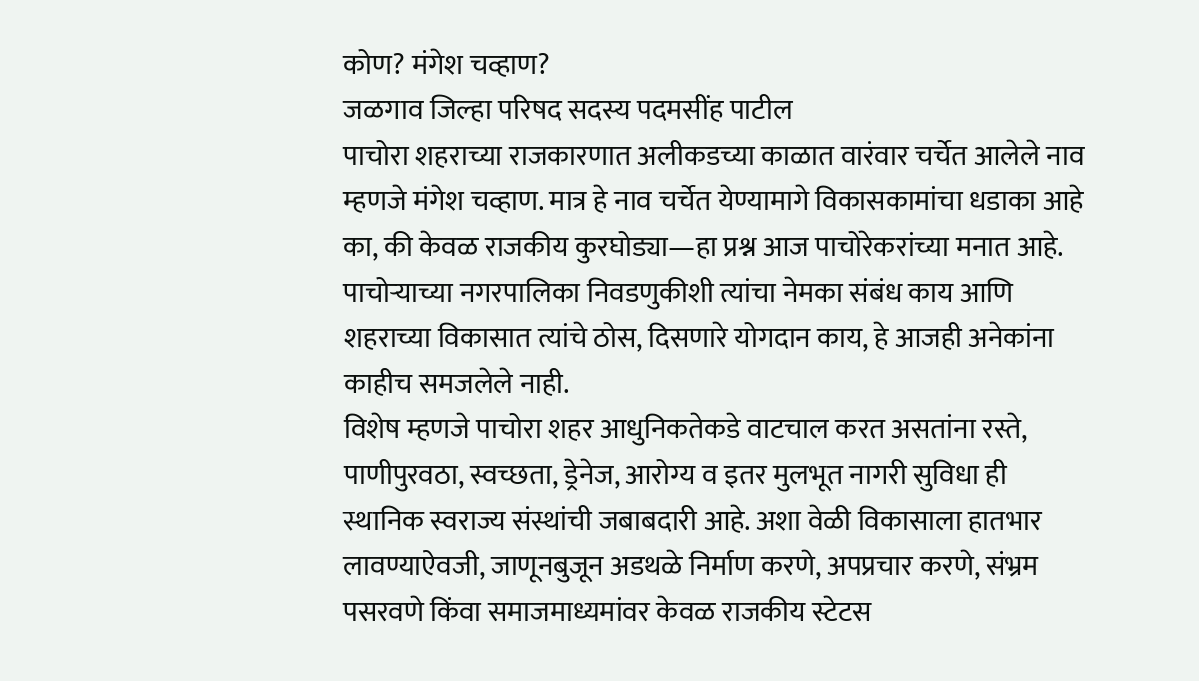कोण? मंगेश चव्हाण?
जळगाव जिल्हा परिषद सदस्य पदमसींह पाटील
पाचोरा शहराच्या राजकारणात अलीकडच्या काळात वारंवार चर्चेत आलेले नाव म्हणजे मंगेश चव्हाण. मात्र हे नाव चर्चेत येण्यामागे विकासकामांचा धडाका आहे का, की केवळ राजकीय कुरघोड्या—हा प्रश्न आज पाचोरेकरांच्या मनात आहे. पाचोऱ्याच्या नगरपालिका निवडणुकीशी त्यांचा नेमका संबंध काय आणि शहराच्या विकासात त्यांचे ठोस, दिसणारे योगदान काय, हे आजही अनेकांना काहीच समजलेले नाही.
विशेष म्हणजे पाचोरा शहर आधुनिकतेकडे वाटचाल करत असतांना रस्ते, पाणीपुरवठा, स्वच्छता, ड्रेनेज, आरोग्य व इतर मुलभूत नागरी सुविधा ही स्थानिक स्वराज्य संस्थांची जबाबदारी आहे. अशा वेळी विकासाला हातभार लावण्याऐवजी, जाणूनबुजून अडथळे निर्माण करणे, अपप्रचार करणे, संभ्रम पसरवणे किंवा समाजमाध्यमांवर केवळ राजकीय स्टेटस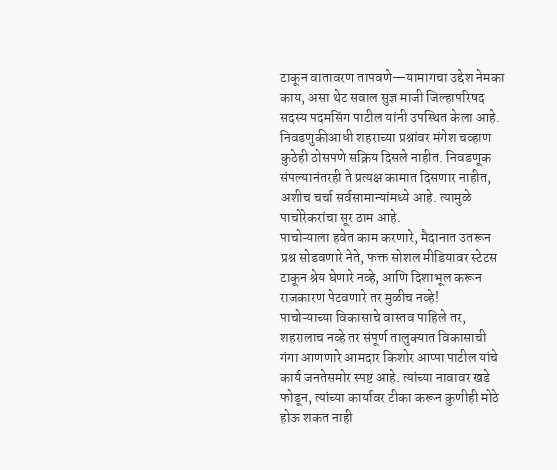टाकून वातावरण तापवणे—यामागचा उद्देश नेमका काय, असा थेट सवाल सुज्ञ माजी जिल्हापरिषद सदस्य पदमसिंग पाटील यांनी उपस्थित केला आहे.
निवडणुकीआधी शहराच्या प्रश्नांवर मंगेश चव्हाण कुठेही ठोसपणे सक्रिय दिसले नाहीत. निवडणूक संपल्यानंतरही ते प्रत्यक्ष कामात दिसणार नाहीत, अशीच चर्चा सर्वसामान्यांमध्ये आहे. त्यामुळे पाचोरेकरांचा सूर ठाम आहे.
पाचोऱ्याला हवेत काम करणारे, मैदानात उतरून प्रश्न सोडवणारे नेते, फक्त सोशल मीडियावर स्टेटस टाकून श्रेय घेणारे नव्हे, आणि दिशाभूल करून राजकारण पेटवणारे तर मुळीच नव्हे!
पाचोऱ्याच्या विकासाचे वास्तव पाहिले तर, शहरालाच नव्हे तर संपूर्ण तालुक्यात विकासाची गंगा आणणारे आमदार किशोर आप्पा पाटील यांचे कार्य जनतेसमोर स्पष्ट आहे. त्यांच्या नावावर खडे फोडून, त्यांच्या कार्यावर टीका करून कुणीही मोठे होऊ शकत नाही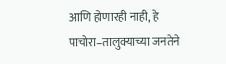आणि होणारही नाही, हे पाचोरा–तालुक्याच्या जनतेने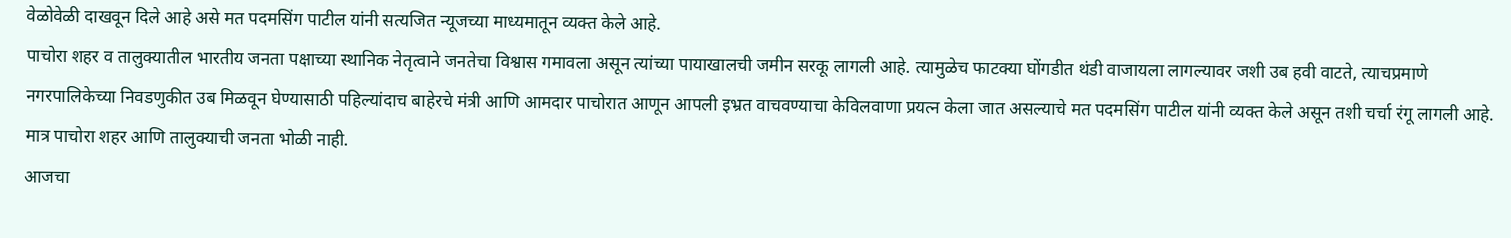वेळोवेळी दाखवून दिले आहे असे मत पदमसिंग पाटील यांनी सत्यजित न्यूजच्या माध्यमातून व्यक्त केले आहे.
पाचोरा शहर व तालुक्यातील भारतीय जनता पक्षाच्या स्थानिक नेतृत्वाने जनतेचा विश्वास गमावला असून त्यांच्या पायाखालची जमीन सरकू लागली आहे. त्यामुळेच फाटक्या घोंगडीत थंडी वाजायला लागल्यावर जशी उब हवी वाटते, त्याचप्रमाणे नगरपालिकेच्या निवडणुकीत उब मिळवून घेण्यासाठी पहिल्यांदाच बाहेरचे मंत्री आणि आमदार पाचोरात आणून आपली इभ्रत वाचवण्याचा केविलवाणा प्रयत्न केला जात असल्याचे मत पदमसिंग पाटील यांनी व्यक्त केले असून तशी चर्चा रंगू लागली आहे.
मात्र पाचोरा शहर आणि तालुक्याची जनता भोळी नाही.
आजचा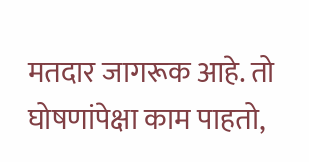मतदार जागरूक आहे. तो घोषणांपेक्षा काम पाहतो,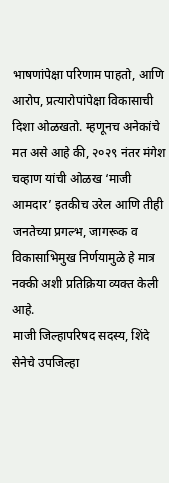भाषणांपेक्षा परिणाम पाहतो, आणि आरोप, प्रत्यारोपांपेक्षा विकासाची दिशा ओळखतो. म्हणूनच अनेकांचे मत असे आहे की, २०२९ नंतर मंगेश चव्हाण यांची ओळख ‘माजी आमदार’ इतकीच उरेल आणि तीही जनतेच्या प्रगल्भ, जागरूक व विकासाभिमुख निर्णयामुळे हे मात्र नक्की अशी प्रतिक्रिया व्यक्त केली आहे.
माजी जिल्हापरिषद सदस्य, शिंदे सेनेचे उपजिल्हा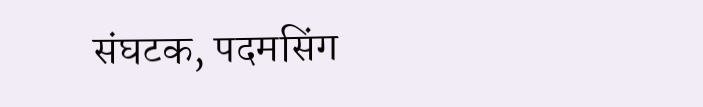संघटक, पदमसिंग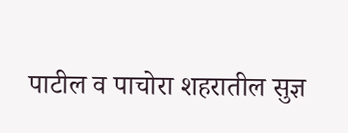पाटील व पाचोरा शहरातील सुज्ञ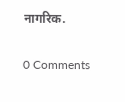नागरिक.

0 Comments